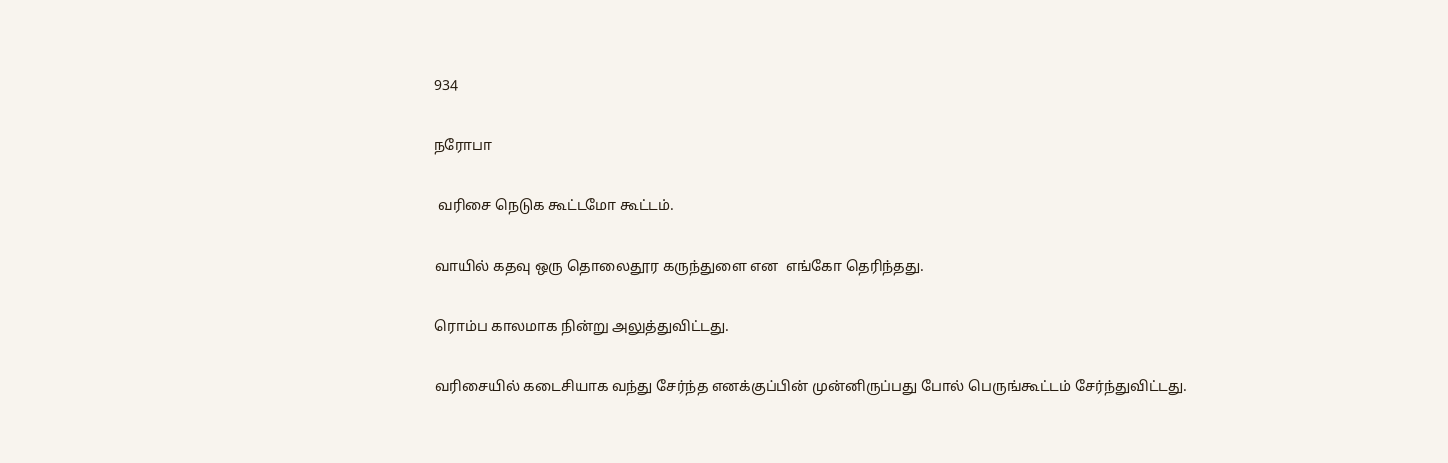934

நரோபா

 வரிசை நெடுக கூட்டமோ கூட்டம்.

வாயில் கதவு ஒரு தொலைதூர கருந்துளை என  எங்கோ தெரிந்தது.

ரொம்ப காலமாக நின்று அலுத்துவிட்டது.

வரிசையில் கடைசியாக வந்து சேர்ந்த எனக்குப்பின் முன்னிருப்பது போல் பெருங்கூட்டம் சேர்ந்துவிட்டது.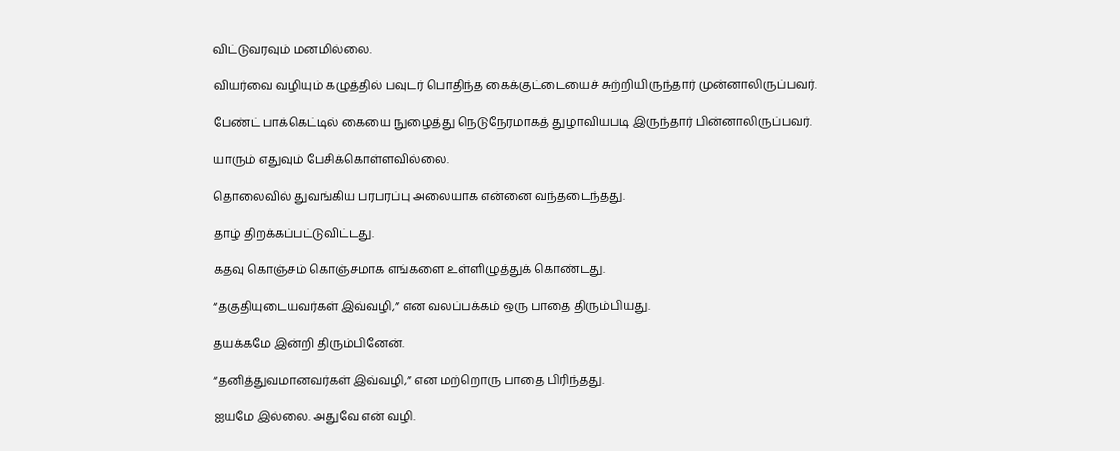விட்டுவரவும் மனமில்லை.

வியர்வை வழியும் கழுத்தில் பவுடர் பொதிந்த கைக்குட்டையைச் சுற்றியிருந்தார் முன்னாலிருப்பவர்.

பேண்ட் பாக்கெட்டில் கையை நுழைத்து நெடுநேரமாகத் துழாவியபடி இருந்தார் பின்னாலிருப்பவர்.

யாரும் எதுவும் பேசிக்கொள்ளவில்லை.

தொலைவில் துவங்கிய பரபரப்பு அலையாக என்னை வந்தடைந்தது.

தாழ் திறக்கப்பட்டுவிட்டது.

கதவு கொஞ்சம் கொஞ்சமாக எங்களை உள்ளிழுத்துக் கொண்டது.

“தகுதியுடையவர்கள் இவ்வழி,” என வலப்பக்கம் ஒரு பாதை திரும்பியது.

தயக்கமே இன்றி திரும்பினேன்.

“தனித்துவமானவர்கள் இவ்வழி,” என மற்றொரு பாதை பிரிந்தது.

ஐயமே இல்லை. அதுவே என் வழி.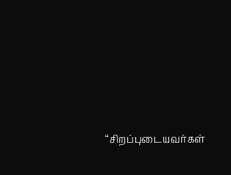“சிறப்புடையவர்கள்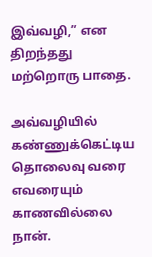இவ்வழி,” என திறந்தது மற்றொரு பாதை.

அவ்வழியில் கண்ணுக்கெட்டிய தொலைவு வரை எவரையும் காணவில்லை நான்.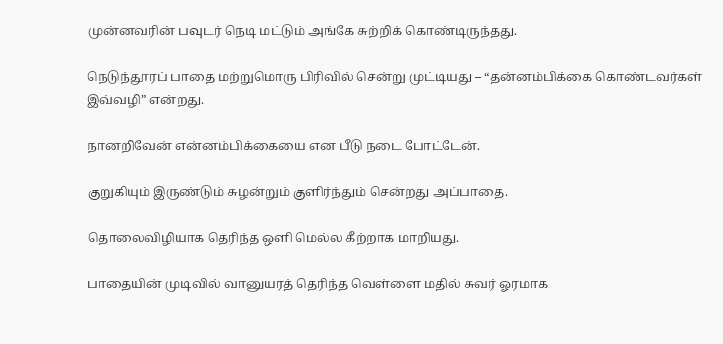முன்னவரின் பவுடர் நெடி மட்டும் அங்கே சுற்றிக் கொண்டிருந்தது.

நெடுந்தூரப் பாதை மற்றுமொரு பிரிவில் சென்று முட்டியது – “தன்னம்பிக்கை கொண்டவர்கள் இவ்வழி” என்றது.

நானறிவேன் என்னம்பிக்கையை என பீடு நடை போட்டேன்.

குறுகியும் இருண்டும் சுழன்றும் குளிர்ந்தும் சென்றது அப்பாதை.

தொலைவிழியாக தெரிந்த ஒளி மெல்ல கீற்றாக மாறியது.

பாதையின் முடிவில் வானுயரத் தெரிந்த வெள்ளை மதில் சுவர் ஓரமாக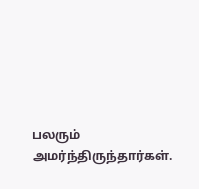பலரும் அமர்ந்திருந்தார்கள்.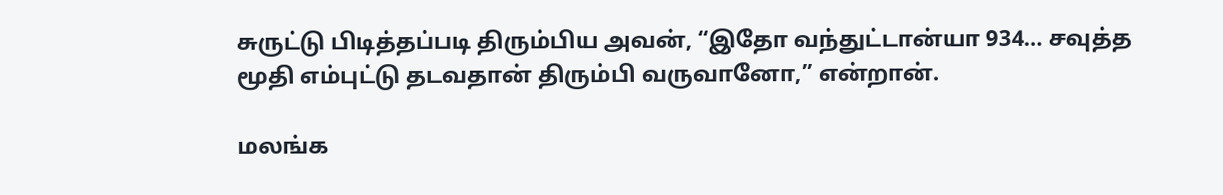சுருட்டு பிடித்தப்படி திரும்பிய அவன், “இதோ வந்துட்டான்யா 934… சவுத்த மூதி எம்புட்டு தடவதான் திரும்பி வருவானோ,” என்றான்.

மலங்க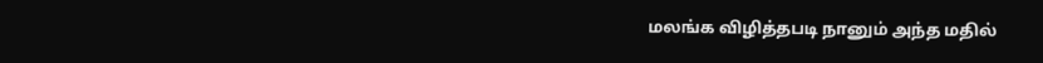மலங்க விழித்தபடி நானும் அந்த மதில்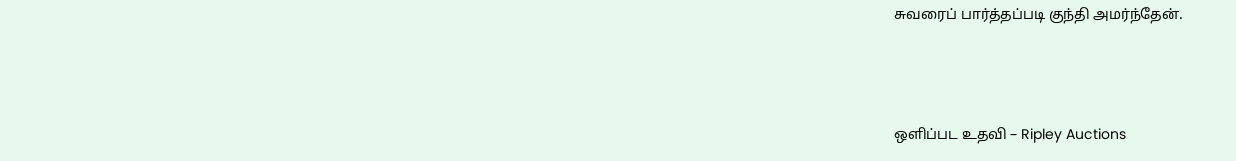சுவரைப் பார்த்தப்படி குந்தி அமர்ந்தேன்.



ஒளிப்பட உதவி – Ripley Auctions